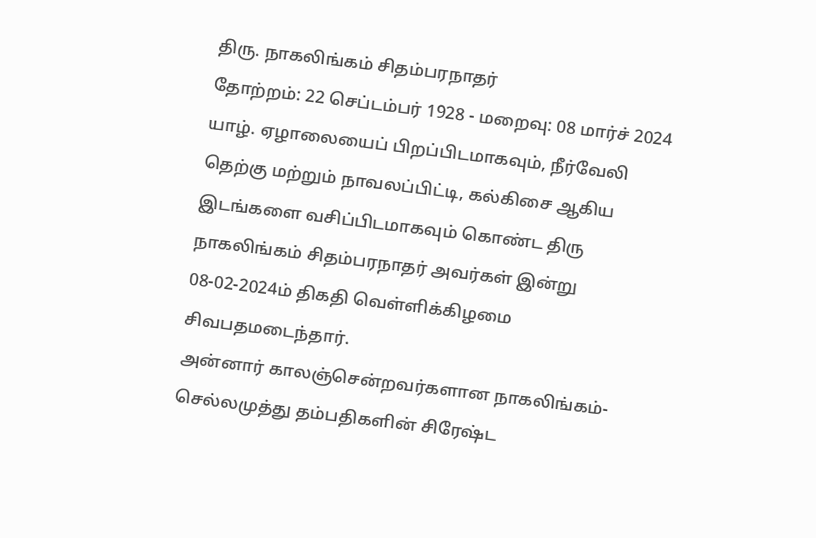திரு. நாகலிங்கம் சிதம்பரநாதர்
தோற்றம்: 22 செப்டம்பர் 1928 - மறைவு: 08 மார்ச் 2024
யாழ். ஏழாலையைப் பிறப்பிடமாகவும், நீர்வேலி தெற்கு மற்றும் நாவலப்பிட்டி, கல்கிசை ஆகிய இடங்களை வசிப்பிடமாகவும் கொண்ட திரு நாகலிங்கம் சிதம்பரநாதர் அவர்கள் இன்று 08-02-2024ம் திகதி வெள்ளிக்கிழமை சிவபதமடைந்தார்.
அன்னார் காலஞ்சென்றவர்களான நாகலிங்கம்-செல்லமுத்து தம்பதிகளின் சிரேஷ்ட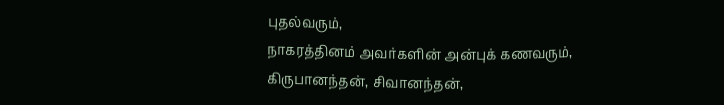புதல்வரும்,
நாகரத்தினம் அவர்களின் அன்புக் கணவரும்,
கிருபானந்தன், சிவானந்தன்,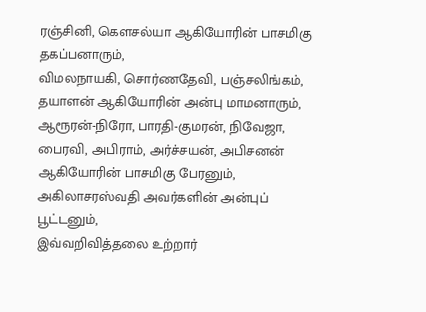ரஞ்சினி, கௌசல்யா ஆகியோரின் பாசமிகு தகப்பனாரும்,
விமலநாயகி, சொர்ணதேவி, பஞ்சலிங்கம், தயாளன் ஆகியோரின் அன்பு மாமனாரும்,
ஆரூரன்-நிரோ, பாரதி-குமரன், நிவேஜா, பைரவி, அபிராம், அர்ச்சயன், அபிசனன் ஆகியோரின் பாசமிகு பேரனும்,
அகிலாசரஸ்வதி அவர்களின் அன்புப் பூட்டனும்,
இவ்வறிவித்தலை உற்றார்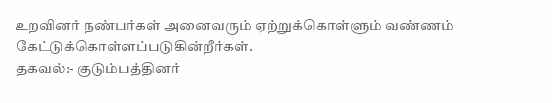உறவினர் நண்பர்கள் அனைவரும் ஏற்றுக்கொள்ளும் வண்ணம் கேட்டுக்கொள்ளப்படுகின்றீர்கள்.
தகவல்:- குடும்பத்தினர்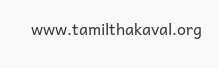www.tamilthakaval.org